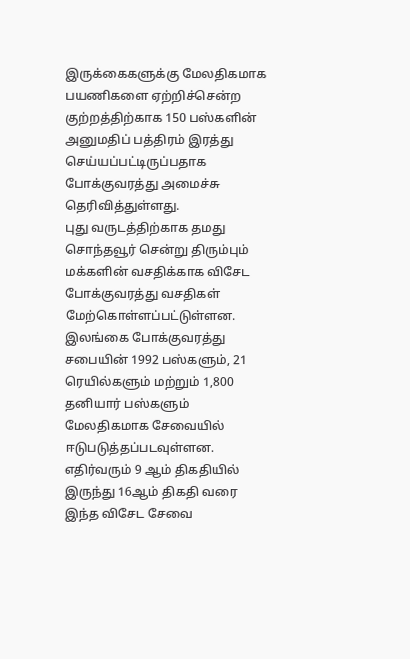இருக்கைகளுக்கு மேலதிகமாக பயணிகளை ஏற்றிச்சென்ற குற்றத்திற்காக 150 பஸ்களின் அனுமதிப் பத்திரம் இரத்து செய்யப்பட்டிருப்பதாக போக்குவரத்து அமைச்சு தெரிவித்துள்ளது.
புது வருடத்திற்காக தமது சொந்தவூர் சென்று திரும்பும் மக்களின் வசதிக்காக விசேட போக்குவரத்து வசதிகள் மேற்கொள்ளப்பட்டுள்ளன.
இலங்கை போக்குவரத்து சபையின் 1992 பஸ்களும், 21 ரெயில்களும் மற்றும் 1,800 தனியார் பஸ்களும் மேலதிகமாக சேவையில் ஈடுபடுத்தப்படவுள்ளன.
எதிர்வரும் 9 ஆம் திகதியில் இருந்து 16ஆம் திகதி வரை இந்த விசேட சேவை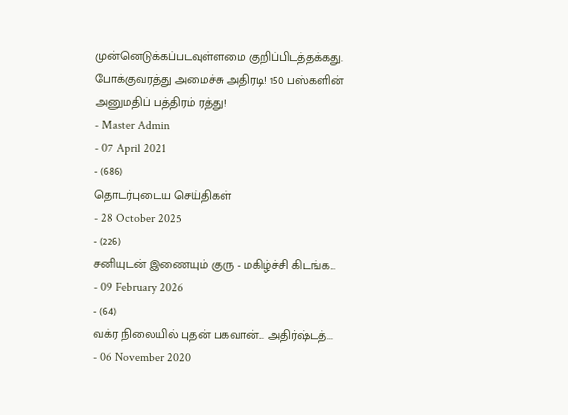முன்னெடுக்கப்படவுள்ளமை குறிப்பிடத்தக்கது.
போக்குவரத்து அமைச்சு அதிரடி! 150 பஸ்களின் அனுமதிப் பத்திரம் ரத்து!
- Master Admin
- 07 April 2021
- (686)
தொடர்புடைய செய்திகள்
- 28 October 2025
- (226)
சனியுடன் இணையும் குரு - மகிழ்ச்சி கிடங்க...
- 09 February 2026
- (64)
வக்ர நிலையில் புதன் பகவான்... அதிர்ஷ்டத்...
- 06 November 2020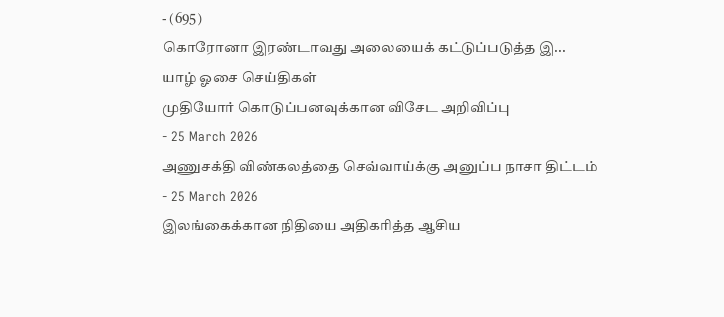- (695)
கொரோனா இரண்டாவது அலையைக் கட்டுப்படுத்த இ...
யாழ் ஓசை செய்திகள்
முதியோர் கொடுப்பனவுக்கான விசேட அறிவிப்பு
- 25 March 2026
அணுசக்தி விண்கலத்தை செவ்வாய்க்கு அனுப்ப நாசா திட்டம்
- 25 March 2026
இலங்கைக்கான நிதியை அதிகரித்த ஆசிய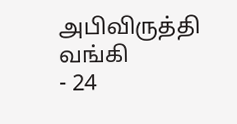அபிவிருத்தி வங்கி
- 24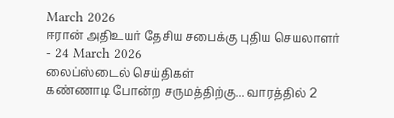March 2026
ஈரான் அதிஉயர் தேசிய சபைக்கு புதிய செயலாளர்
- 24 March 2026
லைப்ஸ்டைல் செய்திகள்
கண்ணாடி போன்ற சருமத்திற்கு... வாரத்தில் 2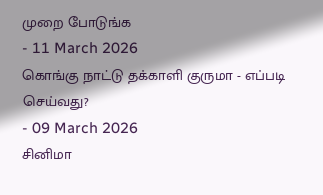முறை போடுங்க
- 11 March 2026
கொங்கு நாட்டு தக்காளி குருமா - எப்படி செய்வது?
- 09 March 2026
சினிமா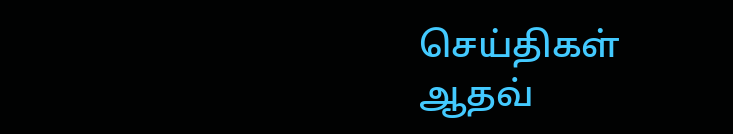செய்திகள்
ஆதவ்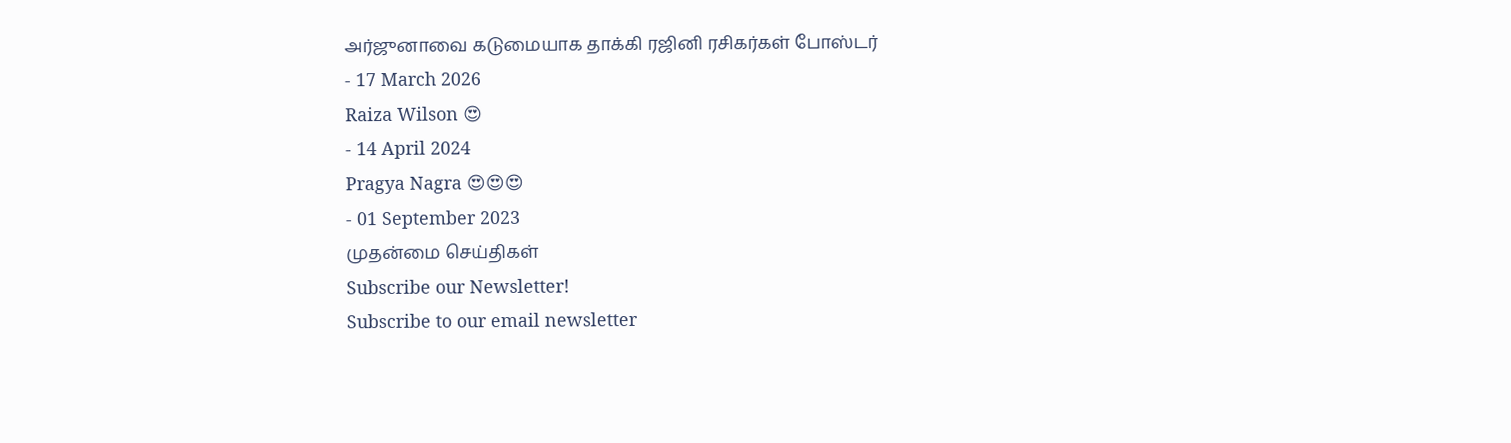அர்ஜுனாவை கடுமையாக தாக்கி ரஜினி ரசிகர்கள் போஸ்டர்
- 17 March 2026
Raiza Wilson 😍
- 14 April 2024
Pragya Nagra 😍😍😍
- 01 September 2023
முதன்மை செய்திகள்
Subscribe our Newsletter!
Subscribe to our email newsletter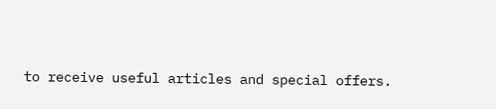to receive useful articles and special offers.